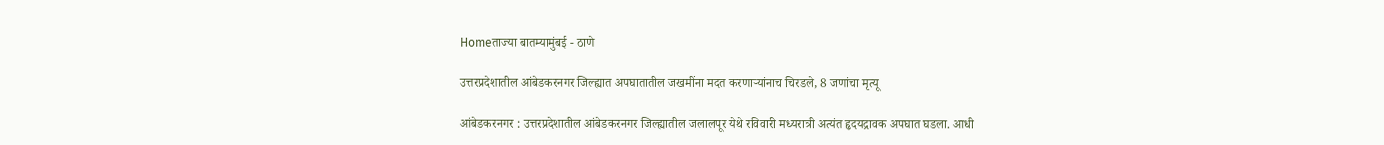Homeताज्या बातम्यामुंबई - ठाणे

उत्तरप्रदेशातील आंबेडकरनगर जिल्ह्यात अपघातातील जखमींना मदत करणार्‍यांनाच चिरडले, 8 जणांचा मृत्यू

आंबेडकरनगर : उत्तरप्रदेशातील आंबेडकरनगर जिल्ह्यातील जलालपूर येथे रविवारी मध्यरात्री अत्यंत हृदयद्रावक अपघात घडला. आधी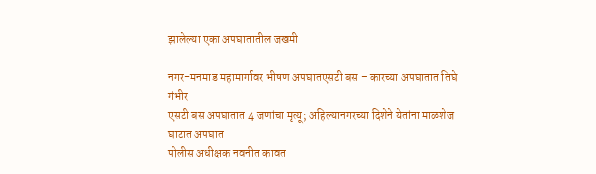झालेल्या एका अपघातातील जखमी

नगर-मनमाड महामार्गावर भीषण अपघातएसटी बस – कारच्या अपघातात तिघे गंभीर
एसटी बस अपघातात 4 जणांचा मृत्यू; अहिल्यानगरच्या दिशेने येतांना माळशेज घाटात अपघात
पोलीस अधीक्षक नवनीत कावत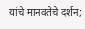यांचे मानवतेचे दर्शन;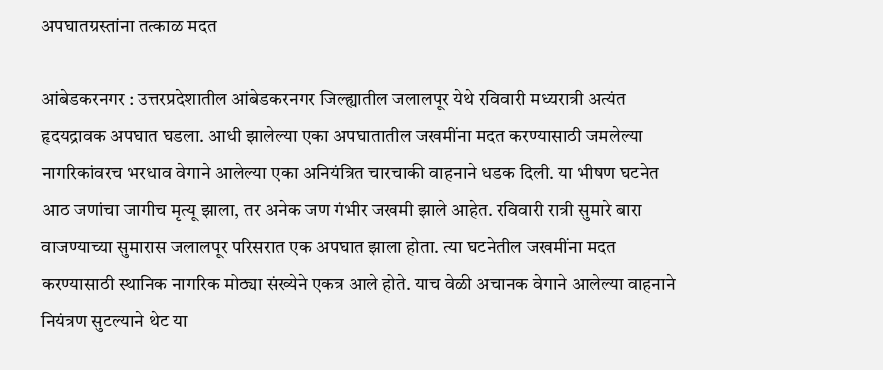अपघातग्रस्तांना तत्काळ मदत

आंबेडकरनगर : उत्तरप्रदेशातील आंबेडकरनगर जिल्ह्यातील जलालपूर येथे रविवारी मध्यरात्री अत्यंत हृदयद्रावक अपघात घडला. आधी झालेल्या एका अपघातातील जखमींना मदत करण्यासाठी जमलेल्या नागरिकांवरच भरधाव वेगाने आलेल्या एका अनियंत्रित चारचाकी वाहनाने धडक दिली. या भीषण घटनेत आठ जणांचा जागीच मृत्यू झाला, तर अनेक जण गंभीर जखमी झाले आहेत. रविवारी रात्री सुमारे बारा वाजण्याच्या सुमारास जलालपूर परिसरात एक अपघात झाला होता. त्या घटनेतील जखमींना मदत करण्यासाठी स्थानिक नागरिक मोठ्या संख्येने एकत्र आले होते. याच वेळी अचानक वेगाने आलेल्या वाहनाने नियंत्रण सुटल्याने थेट या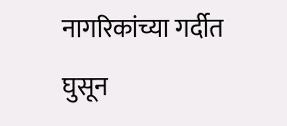नागरिकांच्या गर्दीत घुसून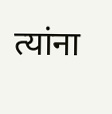त्यांना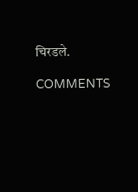चिरडले.

COMMENTS